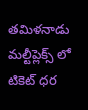తమిళనాడు మల్టీప్లెక్స్ లో టికెట్ ధర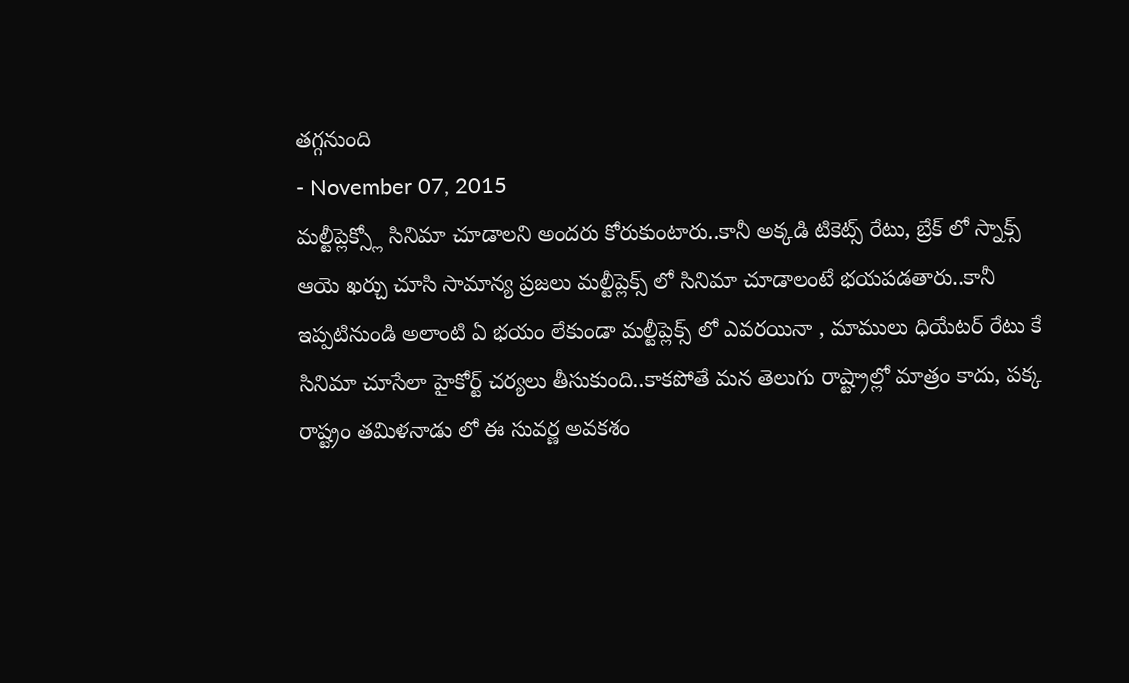తగ్గనుంది
- November 07, 2015
మల్టీప్లెక్స్లో సినిమా చూడాలని అందరు కోరుకుంటారు..కానీ అక్కడి టికెట్స్ రేటు, బ్రేక్ లో స్నాక్స్ ఆయె ఖర్చు చూసి సామాన్య ప్రజలు మల్టీప్లెక్స్ లో సినిమా చూడాలంటే భయపడతారు..కానీ ఇప్పటినుండి అలాంటి ఏ భయం లేకుండా మల్టీప్లెక్స్ లో ఎవరయినా , మాములు ధియేటర్ రేటు కే సినిమా చూసేలా హైకోర్ట్ చర్యలు తీసుకుంది..కాకపోతే మన తెలుగు రాష్ట్రాల్లో మాత్రం కాదు, పక్క రాష్ట్రం తమిళనాడు లో ఈ సువర్ణ అవకశం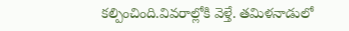కల్పించింది.వివరాల్లోకి వెళ్తే. తమిళనాడులో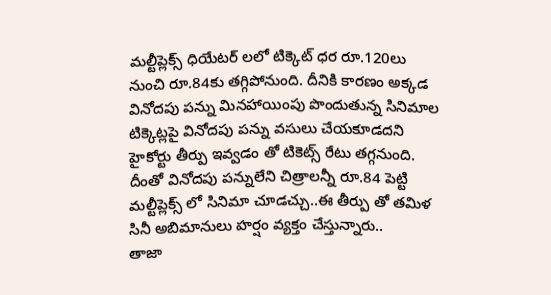మల్టీప్లెక్స్ ధియేటర్ లలో టిక్కెట్ ధర రూ.120లు నుంచి రూ.84కు తగ్గిపోనుంది. దీనికి కారణం అక్కడ వినోదపు పన్ను మినహాయింపు పొందుతున్న సినిమాల టిక్కెట్లపై వినోదపు పన్ను వసులు చేయకూడదని హైకోర్టు తీర్పు ఇవ్వడం తో టికెట్స్ రేటు తగ్గనుంది. దీంతో వినోదపు పన్నులేని చిత్రాలన్నీ రూ.84 పెట్టి మల్టీప్లెక్స్ లో సినిమా చూడచ్చు..ఈ తీర్పు తో తమిళ సినీ అబిమానులు హర్షం వ్యక్తం చేస్తున్నారు..
తాజా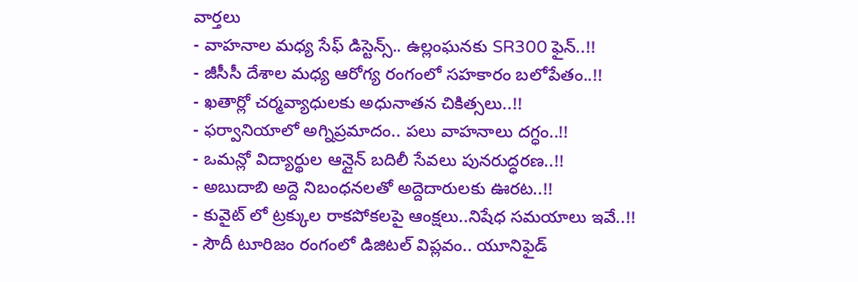వార్తలు
- వాహనాల మధ్య సేఫ్ డిస్టెన్స్.. ఉల్లంఘనకు SR300 ఫైన్..!!
- జీసీసీ దేశాల మధ్య ఆరోగ్య రంగంలో సహకారం బలోపేతం..!!
- ఖతార్లో చర్మవ్యాధులకు అధునాతన చికిత్సలు..!!
- ఫర్వానియాలో అగ్నిప్రమాదం.. పలు వాహనాలు దగ్ధం..!!
- ఒమన్లో విద్యార్థుల ఆన్లైన్ బదిలీ సేవలు పునరుద్ధరణ..!!
- అబుదాబి అద్దె నిబంధనలతో అద్దెదారులకు ఊరట..!!
- కువైట్ లో ట్రక్కుల రాకపోకలపై ఆంక్షలు..నిషేధ సమయాలు ఇవే..!!
- సౌదీ టూరిజం రంగంలో డిజిటల్ విప్లవం.. యూనిఫైడ్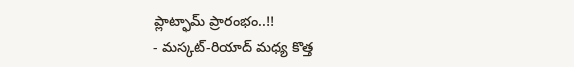ప్లాట్ఫామ్ ప్రారంభం..!!
- మస్కట్-రియాద్ మధ్య కొత్త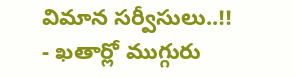విమాన సర్వీసులు..!!
- ఖతార్లో ముగ్గురు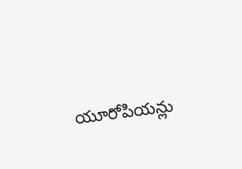యూరోపియన్లు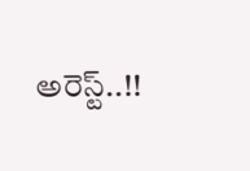అరెస్ట్..!!